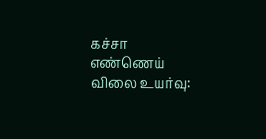கச்சா எண்ணெய் விலை உயர்வு: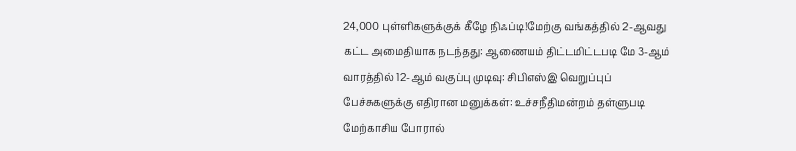24,000 புள்ளிகளுக்குக் கீழே நிஃப்டி!மேற்கு வங்கத்தில் 2-ஆவது கட்ட அமைதியாக நடந்தது: ஆணையம் திட்டமிட்டபடி மே 3-ஆம் வாரத்தில் 12-ஆம் வகுப்பு முடிவு: சிபிஎஸ்இ வெறுப்புப் பேச்சுகளுக்கு எதிரான மனுக்கள்: உச்சநீதிமன்றம் தள்ளுபடி மேற்காசிய போரால்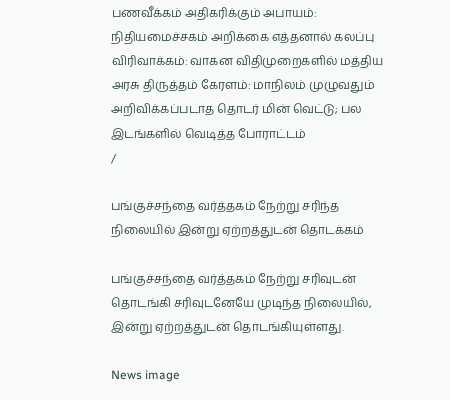பணவீக்கம் அதிகரிக்கும் அபாயம்: நிதியமைச்சகம் அறிக்கை எத்தனால் கலப்பு விரிவாக்கம்: வாகன விதிமுறைகளில் மத்திய அரசு திருத்தம் கேரளம்: மாநிலம் முழுவதும் அறிவிக்கப்படாத தொடர் மின் வெட்டு; பல இடங்களில் வெடித்த போராட்டம்
/

பங்குச்சந்தை வர்த்தகம் நேற்று சரிந்த நிலையில் இன்று ஏற்றத்துடன் தொடக்கம்

பங்குச்சந்தை வர்த்தகம் நேற்று சரிவுடன் தொடங்கி சரிவுடனேயே முடிந்த நிலையில், இன்று ஏற்றத்துடன் தொடங்கியுள்ளது.

News image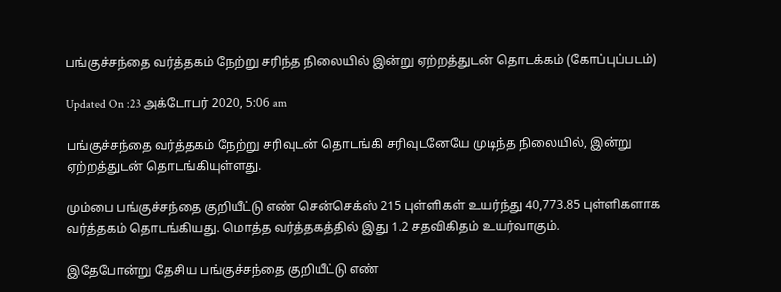பங்குச்சந்தை வர்த்தகம் நேற்று சரிந்த நிலையில் இன்று ஏற்றத்துடன் தொடக்கம் (கோப்புப்படம்)

Updated On :23 அக்டோபர் 2020, 5:06 am

பங்குச்சந்தை வர்த்தகம் நேற்று சரிவுடன் தொடங்கி சரிவுடனேயே முடிந்த நிலையில், இன்று ஏற்றத்துடன் தொடங்கியுள்ளது.

மும்பை பங்குச்சந்தை குறியீட்டு எண் சென்செக்ஸ் 215 புள்ளிகள் உயர்ந்து 40,773.85 புள்ளிகளாக வர்த்தகம் தொடங்கியது. மொத்த வர்த்தகத்தில் இது 1.2 சதவிகிதம் உயர்வாகும்.

இதேபோன்று தேசிய பங்குச்சந்தை குறியீட்டு எண்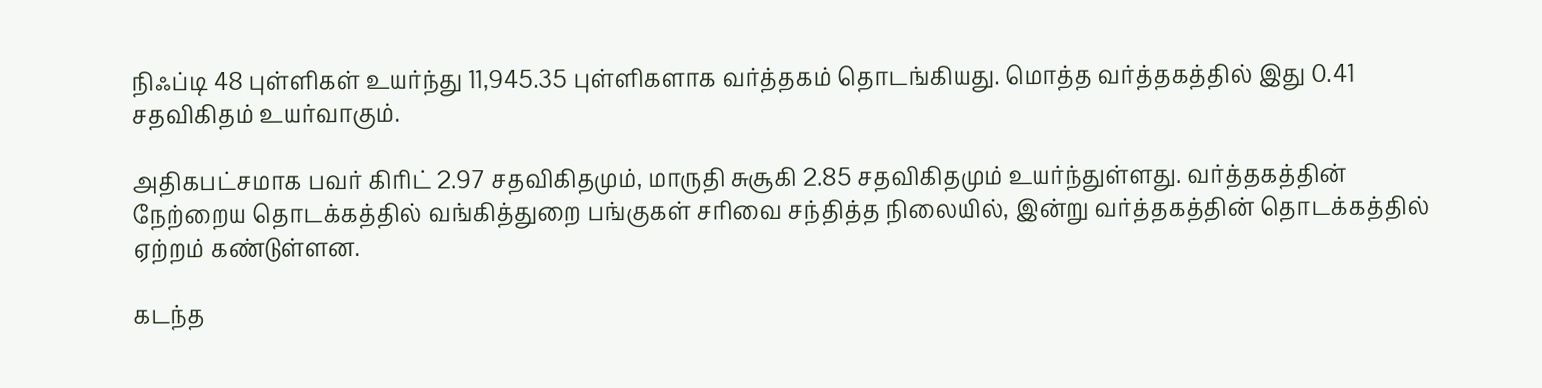நிஃப்டி 48 புள்ளிகள் உயர்ந்து 11,945.35 புள்ளிகளாக வர்த்தகம் தொடங்கியது. மொத்த வர்த்தகத்தில் இது 0.41 சதவிகிதம் உயர்வாகும்.

அதிகபட்சமாக பவர் கிரிட் 2.97 சதவிகிதமும், மாருதி சுசூகி 2.85 சதவிகிதமும் உயர்ந்துள்ளது. வர்த்தகத்தின் நேற்றைய தொடக்கத்தில் வங்கித்துறை பங்குகள் சரிவை சந்தித்த நிலையில், இன்று வர்த்தகத்தின் தொடக்கத்தில் ஏற்றம் கண்டுள்ளன.

கடந்த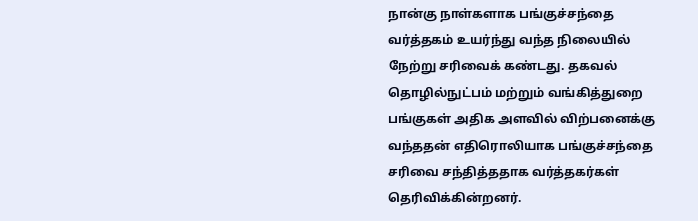நான்கு நாள்களாக பங்குச்சந்தை வர்த்தகம் உயர்ந்து வந்த நிலையில் நேற்று சரிவைக் கண்டது. தகவல் தொழில்நுட்பம் மற்றும் வங்கித்துறை பங்குகள் அதிக அளவில் விற்பனைக்கு வந்ததன் எதிரொலியாக பங்குச்சந்தை சரிவை சந்தித்ததாக வர்த்தகர்கள் தெரிவிக்கின்றனர்.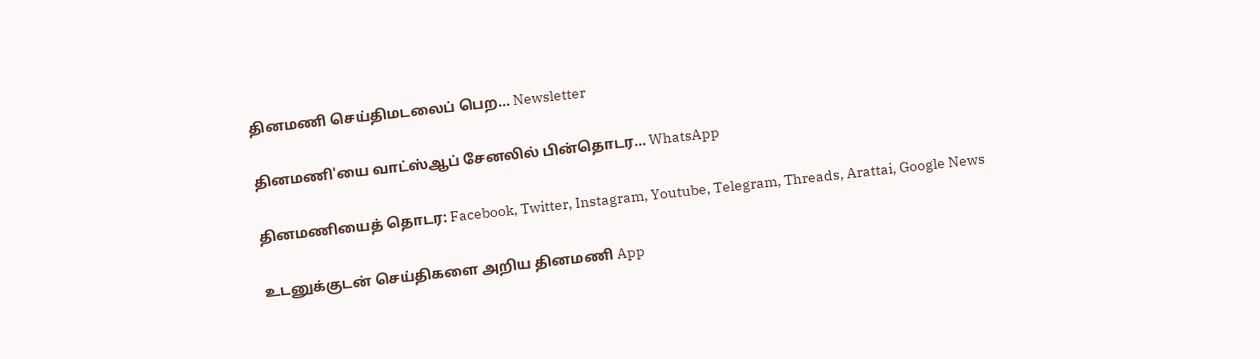தினமணி செய்திமடலைப் பெற... Newsletter

தினமணி'யை வாட்ஸ்ஆப் சேனலில் பின்தொடர... WhatsApp

தினமணியைத் தொடர: Facebook, Twitter, Instagram, Youtube, Telegram, Threads, Arattai, Google News

உடனுக்குடன் செய்திகளை அறிய தினமணி App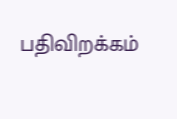பதிவிறக்கம்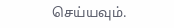செய்யவும்.